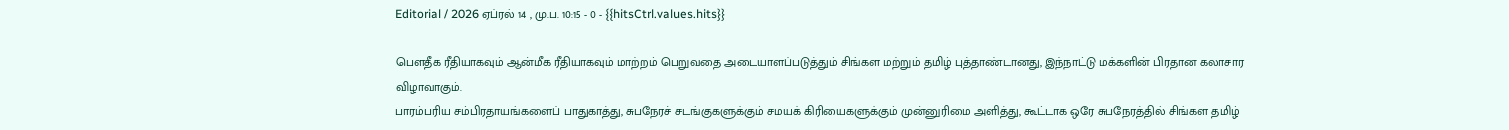Editorial / 2026 ஏப்ரல் 14 , மு.ப. 10:15 - 0 - {{hitsCtrl.values.hits}}

பௌதீக ரீதியாகவும் ஆன்மீக ரீதியாகவும் மாற்றம் பெறுவதை அடையாளப்படுத்தும் சிங்கள மற்றும் தமிழ் புத்தாண்டானது, இந்நாட்டு மக்களின் பிரதான கலாசார விழாவாகும்.
பாரம்பரிய சம்பிரதாயங்களைப் பாதுகாத்து, சுபநேரச் சடங்குகளுக்கும் சமயக் கிரியைகளுக்கும் முன்னுரிமை அளித்து, கூட்டாக ஒரே சுபநேரத்தில் சிங்கள தமிழ்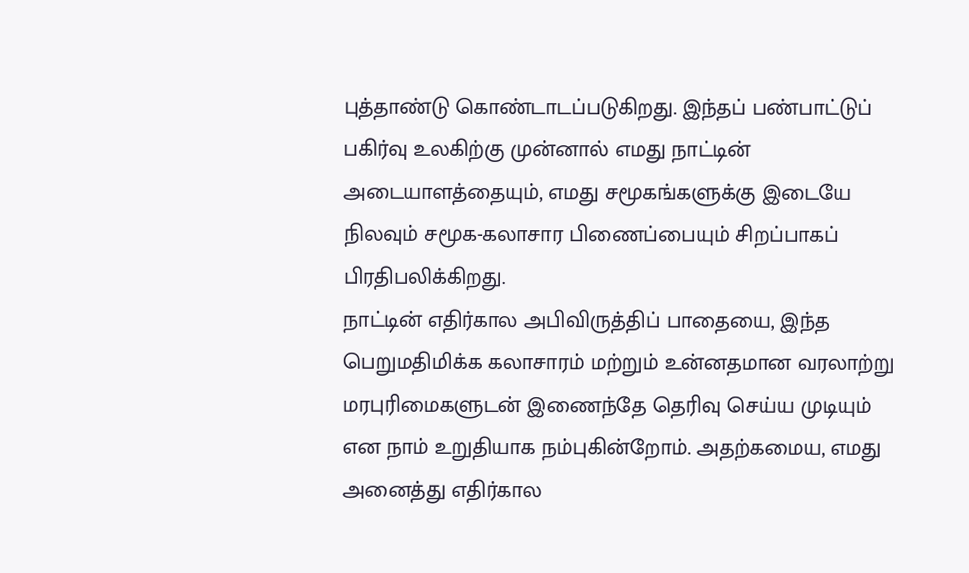புத்தாண்டு கொண்டாடப்படுகிறது. இந்தப் பண்பாட்டுப் பகிர்வு உலகிற்கு முன்னால் எமது நாட்டின் அடையாளத்தையும், எமது சமூகங்களுக்கு இடையே நிலவும் சமூக-கலாசார பிணைப்பையும் சிறப்பாகப் பிரதிபலிக்கிறது.
நாட்டின் எதிர்கால அபிவிருத்திப் பாதையை, இந்த பெறுமதிமிக்க கலாசாரம் மற்றும் உன்னதமான வரலாற்று மரபுரிமைகளுடன் இணைந்தே தெரிவு செய்ய முடியும் என நாம் உறுதியாக நம்புகின்றோம். அதற்கமைய, எமது அனைத்து எதிர்கால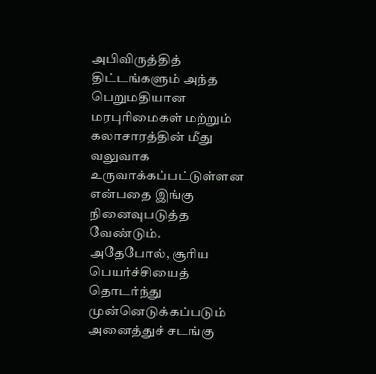அபிவிருத்தித் திட்டங்களும் அந்த பெறுமதியான மரபுரிமைகள் மற்றும் கலாசாரத்தின் மீது வலுவாக உருவாக்கப்பட்டுள்ளன என்பதை இங்கு நினைவுபடுத்த வேண்டும்.
அதேபோல், சூரிய பெயர்ச்சியைத் தொடர்ந்து முன்னெடுக்கப்படும் அனைத்துச் சடங்கு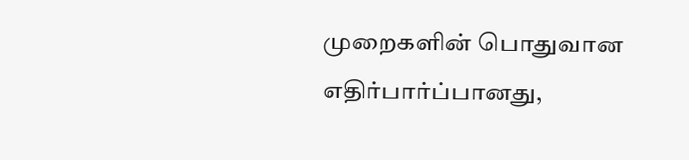முறைகளின் பொதுவான எதிர்பார்ப்பானது,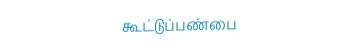கூட்டுப்பண்பை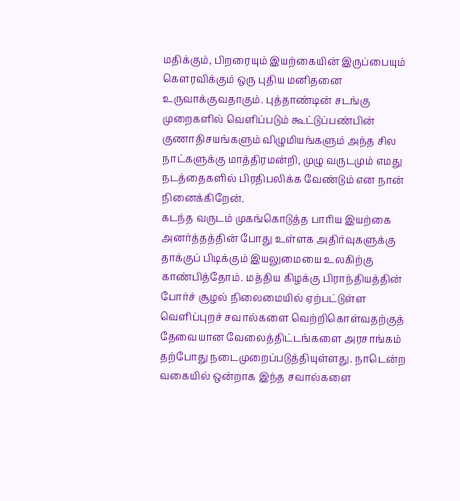மதிக்கும், பிறரையும் இயற்கையின் இருப்பையும் கௌரவிக்கும் ஒரு புதிய மனிதனை உருவாக்குவதாகும். புத்தாண்டின் சடங்கு முறைகளில் வெளிப்படும் கூட்டுப்பண்பின் குணாதிசயங்களும் விழுமியங்களும் அந்த சில நாட்களுக்கு மாத்திரமன்றி, முழு வருடமும் எமது நடத்தைகளில் பிரதிபலிக்க வேண்டும் என நான் நினைக்கிறேன்.
கடந்த வருடம் முகங்கொடுத்த பாரிய இயற்கை அனர்த்தத்தின் போது உள்ளக அதிர்வுகளுக்கு தாக்குப் பிடிக்கும் இயலுமையை உலகிற்கு காண்பித்தோம். மத்திய கிழக்கு பிராந்தியத்தின் போர்ச் சூழல் நிலைமையில் ஏற்பட்டுள்ள வெளிப்புறச் சவால்களை வெற்றிகொள்வதற்குத் தேவையான வேலைத்திட்டங்களை அரசாங்கம் தற்போது நடைமுறைப்படுத்தியுள்ளது. நாடென்ற வகையில் ஒன்றாக இந்த சவால்களை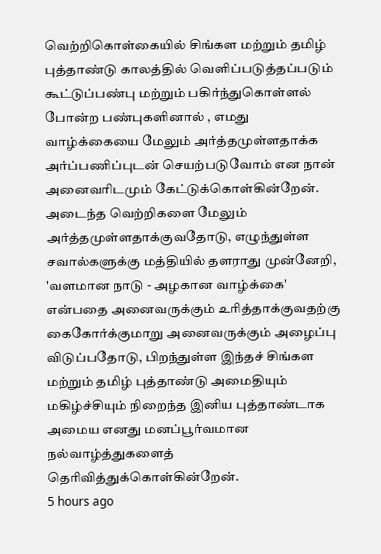வெற்றிகொள்கையில் சிங்கள மற்றும் தமிழ் புத்தாண்டு காலத்தில் வெளிப்படுத்தப்படும் கூட்டுப்பண்பு மற்றும் பகிர்ந்துகொள்ளல் போன்ற பண்புகளினால் , எமது வாழ்க்கையை மேலும் அர்த்தமுள்ளதாக்க அர்ப்பணிப்புடன் செயற்படுவோம் என நான் அனைவரிடமும் கேட்டுக்கொள்கின்றேன்.
அடைந்த வெற்றிகளை மேலும் அர்த்தமுள்ளதாக்குவதோடு, எழுந்துள்ள சவால்களுக்கு மத்தியில் தளராது முன்னேறி, 'வளமான நாடு - அழகான வாழ்க்கை' என்பதை அனைவருக்கும் உரித்தாக்குவதற்கு கைகோர்க்குமாறு அனைவருக்கும் அழைப்பு விடுப்பதோடு, பிறந்துள்ள இந்தச் சிங்கள மற்றும் தமிழ் புத்தாண்டு அமைதியும் மகிழ்ச்சியும் நிறைந்த இனிய புத்தாண்டாக அமைய எனது மனப்பூர்வமான நல்வாழ்த்துகளைத் தெரிவித்துக்கொள்கின்றேன்.
5 hours ago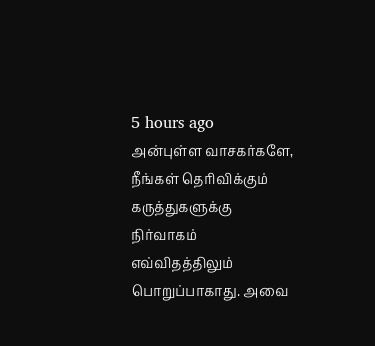5 hours ago
அன்புள்ள வாசகர்களே,
நீங்கள் தெரிவிக்கும் கருத்துகளுக்கு நிர்வாகம் எவ்விதத்திலும் பொறுப்பாகாது. அவை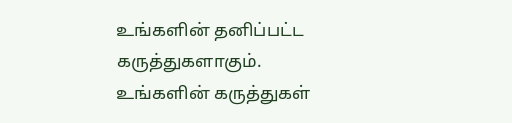உங்களின் தனிப்பட்ட கருத்துகளாகும். உங்களின் கருத்துகள்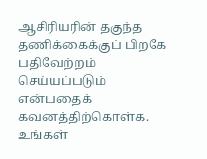ஆசிரியரின் தகுந்த தணிக்கைக்குப் பிறகே பதிவேற்றம் செய்யப்படும் என்பதைக் கவனத்திற்கொள்க. உங்கள்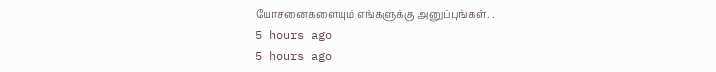யோசனைகளையும் எங்களுக்கு அனுப்புங்கள். .
5 hours ago
5 hours ago